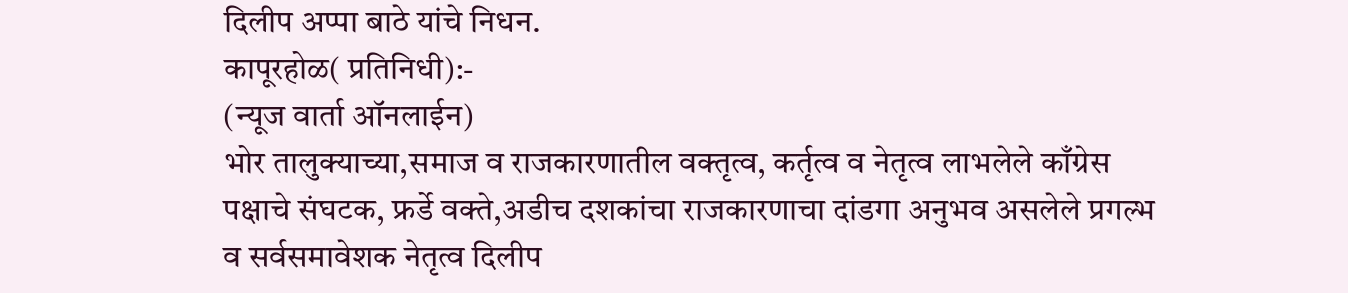दिलीप अप्पा बाठे यांचे निधन.
कापूरहोळ( प्रतिनिधी):-
(न्यूज वार्ता ऑनलाईन)
भोर तालुक्याच्या,समाज व राजकारणातील वक्तृत्व, कर्तृत्व व नेतृत्व लाभलेले काँग्रेस पक्षाचे संघटक, फ्रर्डे वक्ते,अडीच दशकांचा राजकारणाचा दांडगा अनुभव असलेले प्रगल्भ व सर्वसमावेशक नेतृत्व दिलीप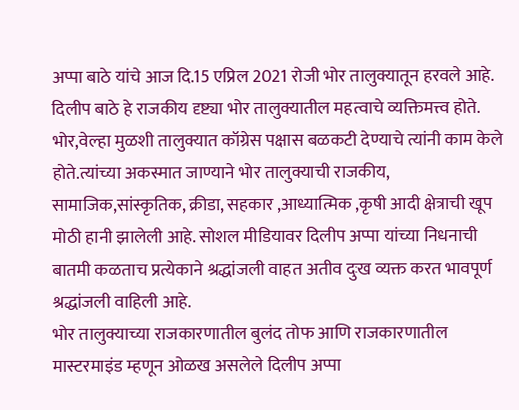अप्पा बाठे यांचे आज दि.15 एप्रिल 2021 रोजी भोर तालुक्यातून हरवले आहे.
दिलीप बाठे हे राजकीय दृष्ट्या भोर तालुक्यातील महत्वाचे व्यक्तिमत्त्व होते. भोर,वेल्हा मुळशी तालुक्यात कॉग्रेस पक्षास बळकटी देण्याचे त्यांनी काम केले होते.त्यांच्या अकस्मात जाण्याने भोर तालुक्याची राजकीय, सामाजिक,सांस्कृतिक, क्रीडा, सहकार ,आध्यात्मिक ,कृषी आदी क्षेत्राची खूप मोठी हानी झालेली आहे. सोशल मीडियावर दिलीप अप्पा यांच्या निधनाची बातमी कळताच प्रत्येकाने श्रद्धांजली वाहत अतीव दुःख व्यक्त करत भावपूर्ण श्रद्धांजली वाहिली आहे.
भोर तालुक्याच्या राजकारणातील बुलंद तोफ आणि राजकारणातील मास्टरमाइंड म्हणून ओळख असलेले दिलीप अप्पा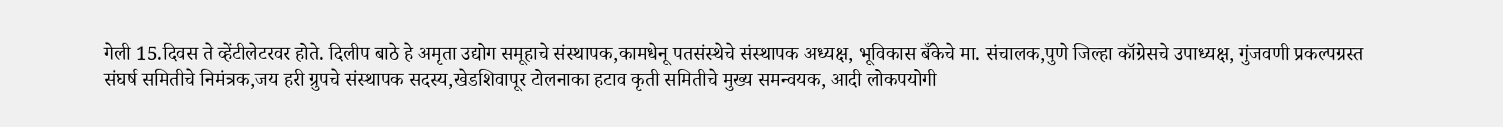गेली 15.दिवस ते व्हेंटीलेटरवर होते. दिलीप बाठे हे अमृता उद्योग समूहाचे संस्थापक,कामधेनू पतसंस्थेचे संस्थापक अध्यक्ष, भूविकास बँकेचे मा. संचालक,पुणे जिल्हा कॉग्रेसचे उपाध्यक्ष, गुंजवणी प्रकल्पग्रस्त संघर्ष समितीचे निमंत्रक,जय हरी ग्रुपचे संस्थापक सदस्य,खेडशिवापूर टोलनाका हटाव कृती समितीचे मुख्य समन्वयक, आदी लोकपयोगी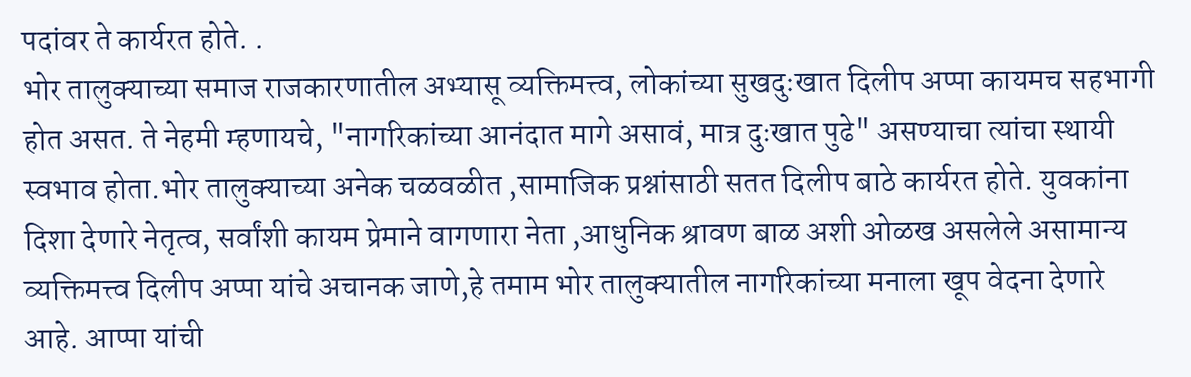पदांवर ते कार्यरत होते. .
भोर तालुक्याच्या समाज राजकारणातील अभ्यासू व्यक्तिमत्त्व, लोकांच्या सुखदुःखात दिलीप अप्पा कायमच सहभागी होत असत. ते नेहमी म्हणायचे, "नागरिकांच्या आनंदात मागे असावं, मात्र दुःखात पुढे" असण्याचा त्यांचा स्थायी स्वभाव होता.भोर तालुक्याच्या अनेक चळवळीत ,सामाजिक प्रश्नांसाठी सतत दिलीप बाठे कार्यरत होते. युवकांना दिशा देणारे नेतृत्व, सर्वांशी कायम प्रेमाने वागणारा नेता ,आधुनिक श्रावण बाळ अशी ओळख असलेले असामान्य व्यक्तिमत्त्व दिलीप अप्पा यांचे अचानक जाणे,हे तमाम भोर तालुक्यातील नागरिकांच्या मनाला खूप वेदना देणारे आहे. आप्पा यांची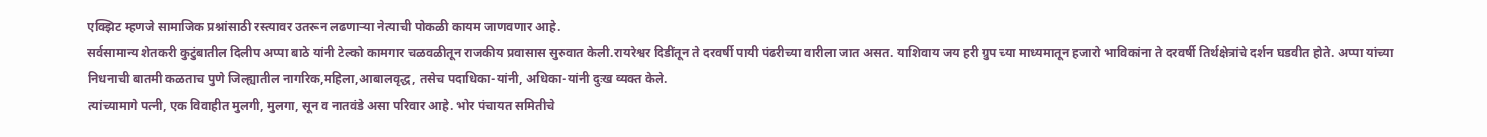एक्झिट म्हणजे सामाजिक प्रश्नांसाठी रस्त्यावर उतरून लढणाऱ्या नेत्याची पोकळी कायम जाणवणार आहे.
सर्वसामान्य शेतकरी कुटुंबातील दिलीप अप्पा बाठे यांनी टेल्को कामगार चळवळीतून राजकीय प्रवासास सुरुवात केली.रायरेश्वर दिडींतून ते दरवर्षी पायी पंढरीच्या वारीला जात असत. याशिवाय जय हरी ग्रुप च्या माध्यमातून हजारो भाविकांना ते दरवर्षी तिर्थक्षेत्रांचे दर्शन घडवीत होते. अप्पा यांच्या निधनाची बातमी कळताच पुणे जिल्ह्यातील नागरिक,महिला,आबालवृद्ध, तसेच पदाधिका-यांनी, अधिका-यांनी दुःख व्यक्त केले.
त्यांच्यामागे पत्नी, एक विवाहीत मुलगी, मुलगा, सून व नातवंडे असा परिवार आहे. भोर पंचायत समितीचे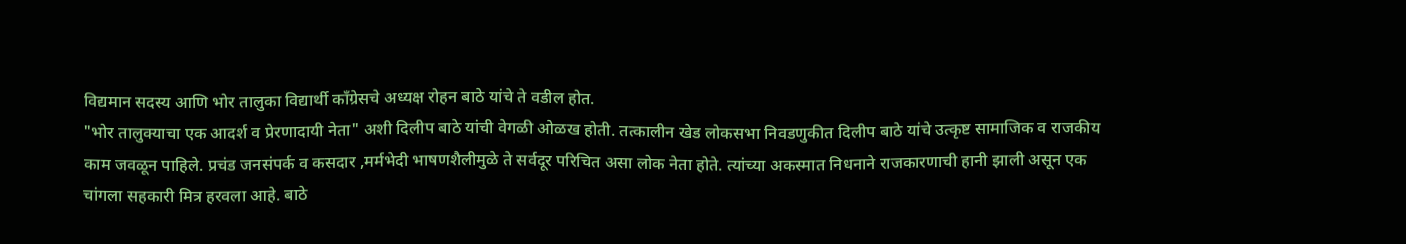विद्यमान सदस्य आणि भोर तालुका विद्यार्थी काँग्रेसचे अध्यक्ष रोहन बाठे यांचे ते वडील होत.
"भोर तालुक्याचा एक आदर्श व प्रेरणादायी नेता" अशी दिलीप बाठे यांची वेगळी ओळख होती. तत्कालीन खेड लोकसभा निवडणुकीत दिलीप बाठे यांचे उत्कृष्ट सामाजिक व राजकीय काम जवळून पाहिले. प्रचंड जनसंपर्क व कसदार ,मर्मभेदी भाषणशैलीमुळे ते सर्वदूर परिचित असा लोक नेता होते. त्यांच्या अकस्मात निधनाने राजकारणाची हानी झाली असून एक चांगला सहकारी मित्र हरवला आहे. बाठे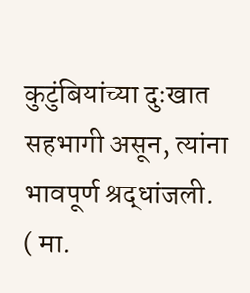कुटुंबियांच्या दुःखात सहभागी असून, त्यांना भावपूर्ण श्रद्धांजली.
( मा.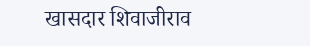खासदार शिवाजीराव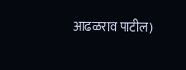आढळराव पाटील)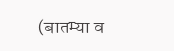(बातम्या व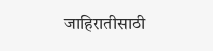जाहिरातीसाठी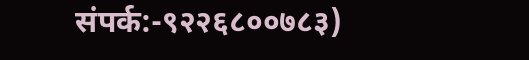संपर्क:-९२२६८००७८३)